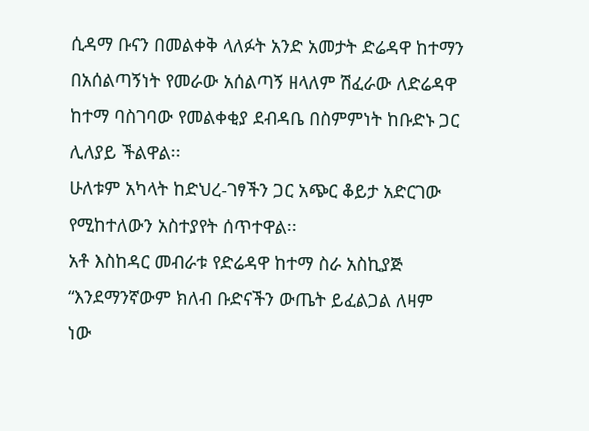ሲዳማ ቡናን በመልቀቅ ላለፉት አንድ አመታት ድሬዳዋ ከተማን በአሰልጣኝነት የመራው አሰልጣኝ ዘላለም ሽፈራው ለድሬዳዋ ከተማ ባስገባው የመልቀቂያ ደብዳቤ በስምምነት ከቡድኑ ጋር ሊለያይ ችልዋል፡፡
ሁለቱም አካላት ከድህረ-ገፃችን ጋር አጭር ቆይታ አድርገው የሚከተለውን አስተያየት ሰጥተዋል፡፡
አቶ እስከዳር መብራቱ የድሬዳዋ ከተማ ስራ አስኪያጅ
“እንደማንኛውም ክለብ ቡድናችን ውጤት ይፈልጋል ለዛም ነው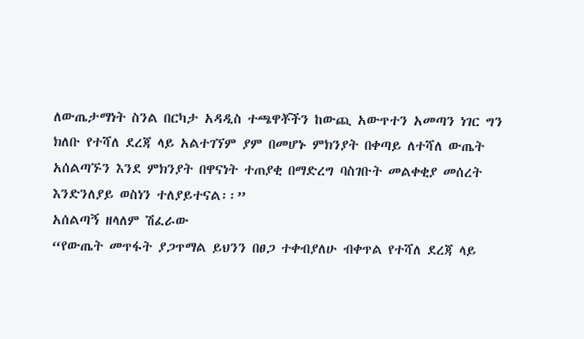ለውጤታማነት ስንል በርካታ አዳዲስ ተጫዋቾችን ከውጪ አውጥተን አመጣን ነገር ግን ክለቡ የተሻለ ደረጃ ላይ አልተገኘም ያም በመሆኑ ምክንያት በቀጣይ ለተሻለ ውጤት አሰልጣኙን እንደ ምክንያት በዋናነት ተጠያቂ በማድረግ ባስገቡት መልቀቂያ መሰረት እንድንለያይ ወስነን ተለያይተናል፡፡”
አሰልጣኝ ዘላለም ሽፈራው
“የውጤት መጥፋት ያጋጥማል ይህንን በፀጋ ተቀብያለሁ ብቀጥል የተሻለ ደረጃ ላይ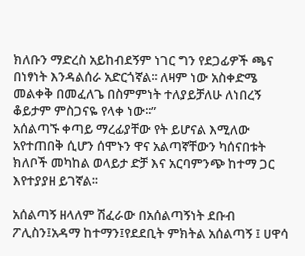ክለቡን ማድረስ አይከብደኝም ነገር ግን የደጋፊዎች ጫና በነፃነት እንዳልሰራ አድርጎኛል፡፡ ለዛም ነው አስቀድሜ መልቀቅ በመፈለጌ በስምምነት ተለያይቻለሁ ለነበረኝ ቆይታም ምስጋናዬ የላቀ ነው፡፡”
አሰልጣኙ ቀጣይ ማረፊያቸው የት ይሆናል እሚለው አየተጠበቅ ሲሆን ሰሞኑን ዋና አልጣኛቸውን ካሰናበቱት ክለቦች መካከል ወላይታ ድቻ እና አርባምንጭ ከተማ ጋር እየተያያዘ ይገኛል፡፡

አሰልጣኝ ዘላለም ሽፈራው በአሰልጣኝነት ደቡብ ፖሊስን፤አዳማ ከተማን፤የደደቢት ምክትል አሰልጣኝ ፤ ሀዋሳ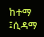ከተማ ፤ሲዳማ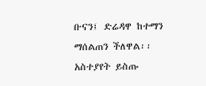ቡናን፤ ድሬዳዋ ከተማን ማሰልጠን ችለዋል፡፡
አስተያየት ይስጡ